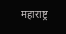महाराष्ट्र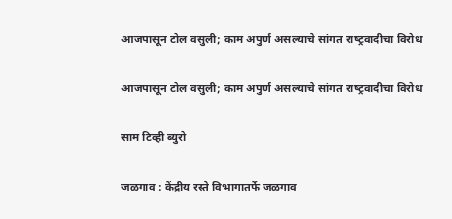आजपासून टोल वसुली; काम अपुर्ण असल्‍याचे सांगत राष्‍ट्रवादीचा विरोध

आजपासून टोल वसुली; काम अपुर्ण असल्‍याचे सांगत राष्‍ट्रवादीचा विरोध

साम टिव्ही ब्युरो

जळगाव : केंद्रीय रस्ते विभागातर्फे जळगाव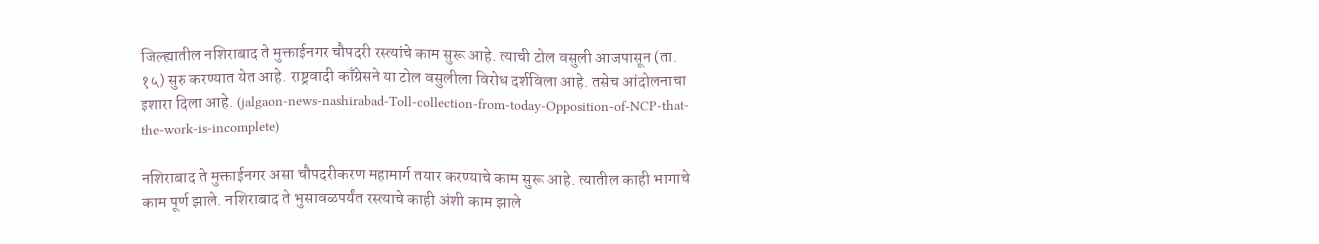जिल्‍ह्यातील नशिराबाद ते मुक्ताईनगर चौपदरी रस्त्यांचे काम सुरू आहे. त्याची टोल वसुली आजपासून (ता. १५) सुरु करण्यात येत आहे. राष्ट्रवादी काँग्रेसने या टोल वसुलीला विरोध दर्शविला आहे. तसेच आंदोलनाचा इशारा दिला आहे. (jalgaon-news-nashirabad-Toll-collection-from-today-Opposition-of-NCP-that-the-work-is-incomplete)

नशिराबाद ते मुक्ताईनगर असा चौपदरीकरण महामार्ग तयार करण्याचे काम सुरू आहे. त्यातील काही भागाचे काम पूर्ण झाले. नशिराबाद ते भुसावळपर्यंत रस्त्याचे काही अंशी काम झाले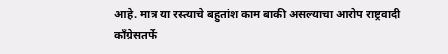आहे. मात्र या रस्त्याचे बहुतांश काम बाकी असल्याचा आरोप राष्ट्रवादी काँग्रेसतर्फे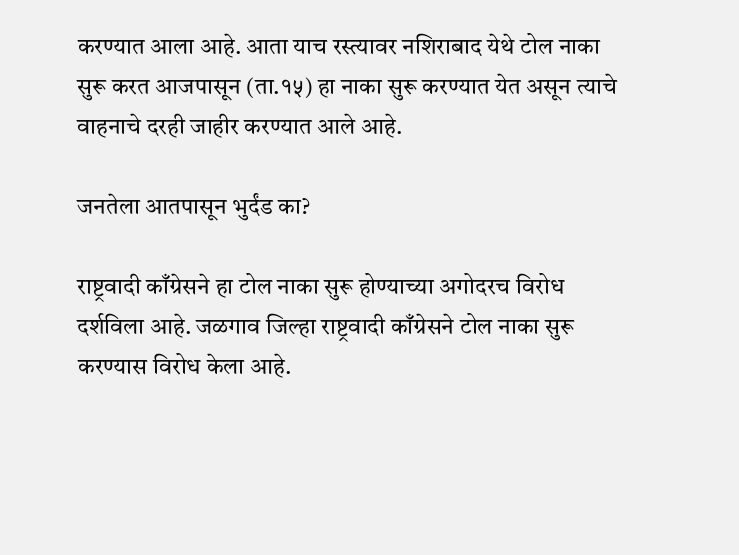करण्यात आला आहे. आता याच रस्त्यावर नशिराबाद येथे टोल नाका सुरू करत आजपासून (ता.१५) हा नाका सुरू करण्यात येत असून त्याचे वाहनाचे दरही जाहीर करण्यात आले आहे.

जनतेला आतपासून भुर्दंड का?

राष्ट्रवादी काँग्रेसने हा टोल नाका सुरू होण्याच्या अगोदरच विरोध दर्शविला आहे. जळगाव जिल्हा राष्ट्रवादी काँग्रेसने टोल नाका सुरू करण्यास विरोध केला आहे.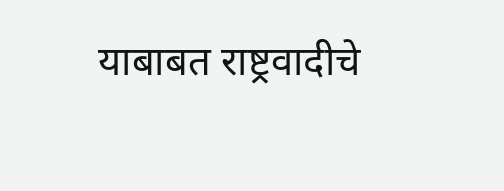याबाबत राष्ट्रवादीचे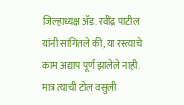जिल्हाध्यक्ष ॲड. रवींद्र पाटील यांनी सांगितले की, या रस्त्याचे काम अद्याप पूर्ण झालेले नाही. मात्र त्याची टोल वसुली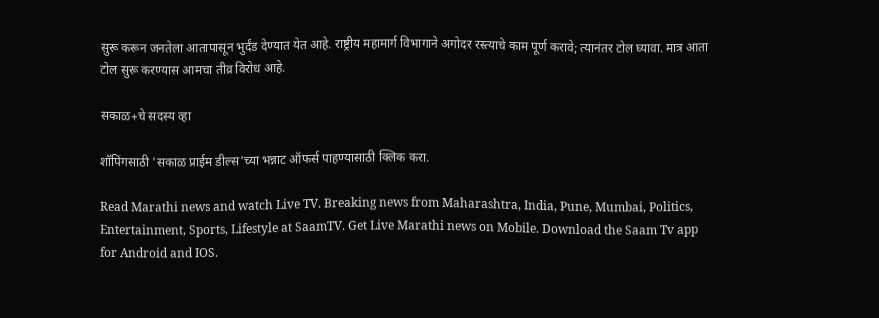सुरू करून जनतेला आतापासून भुर्दंड देण्यात येत आहे. राष्ट्रीय महामार्ग विभागाने अगोदर रस्त्याचे काम पूर्ण करावे; त्यानंतर टोल घ्यावा. मात्र आता टोल सुरू करण्यास आमचा तीव्र विरोध आहे.

सकाळ+चे सदस्य व्हा

शॉपिंगसाठी 'सकाळ प्राईम डील्स'च्या भन्नाट ऑफर्स पाहण्यासाठी क्लिक करा.

Read Marathi news and watch Live TV. Breaking news from Maharashtra, India, Pune, Mumbai, Politics, Entertainment, Sports, Lifestyle at SaamTV. Get Live Marathi news on Mobile. Download the Saam Tv app for Android and IOS.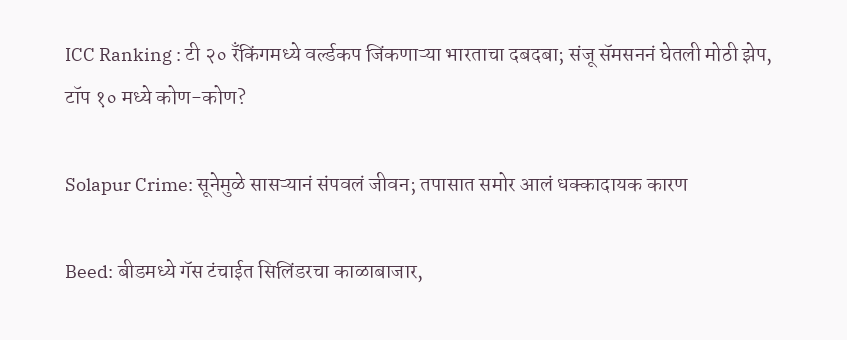ICC Ranking : टी २० रँकिंगमध्ये वर्ल्डकप जिंकणाऱ्या भारताचा दबदबा; संजू सॅमसननं घेतली मोठी झेप, टॉप १० मध्ये कोण-कोण?

Solapur Crime: सूनेमुळे सासऱ्यानं संपवलं जीवन; तपासात समोर आलं धक्कादायक कारण

Beed: बीडमध्ये गॅस टंचाईत सिलिंडरचा काळाबाजार,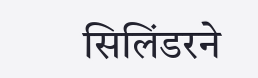सिलिंडरने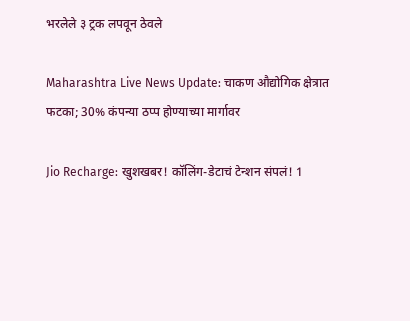भरलेले ३ ट्रक लपवून ठेवले

Maharashtra Live News Update: चाकण औद्योगिक क्षेत्रात फटका; 30% कंपन्या ठप्प होण्याच्या मार्गावर

Jio Recharge: खुशखबर! कॉलिंग-डेटाचं टेन्शन संपलं! 1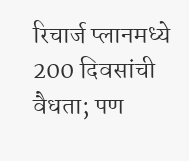रिचार्ज प्लानमध्ये 200 दिवसांची वैधता; पण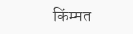किंम्मत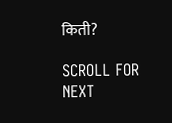किती?

SCROLL FOR NEXT